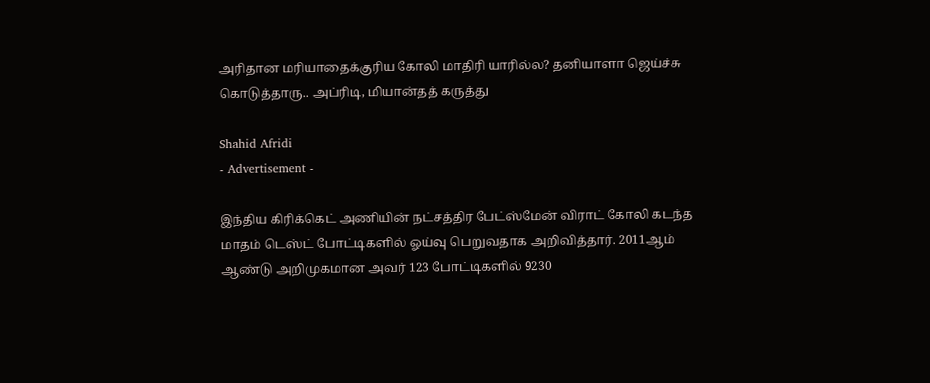அரிதான மரியாதைக்குரிய கோலி மாதிரி யாரில்ல? தனியாளா ஜெய்ச்சு கொடுத்தாரு.. அப்ரிடி, மியான்தத் கருத்து

Shahid Afridi
- Advertisement -

இந்திய கிரிக்கெட் அணியின் நட்சத்திர பேட்ஸ்மேன் விராட் கோலி கடந்த மாதம் டெஸ்ட் போட்டிகளில் ஓய்வு பெறுவதாக அறிவித்தார். 2011ஆம் ஆண்டு அறிமுகமான அவர் 123 போட்டிகளில் 9230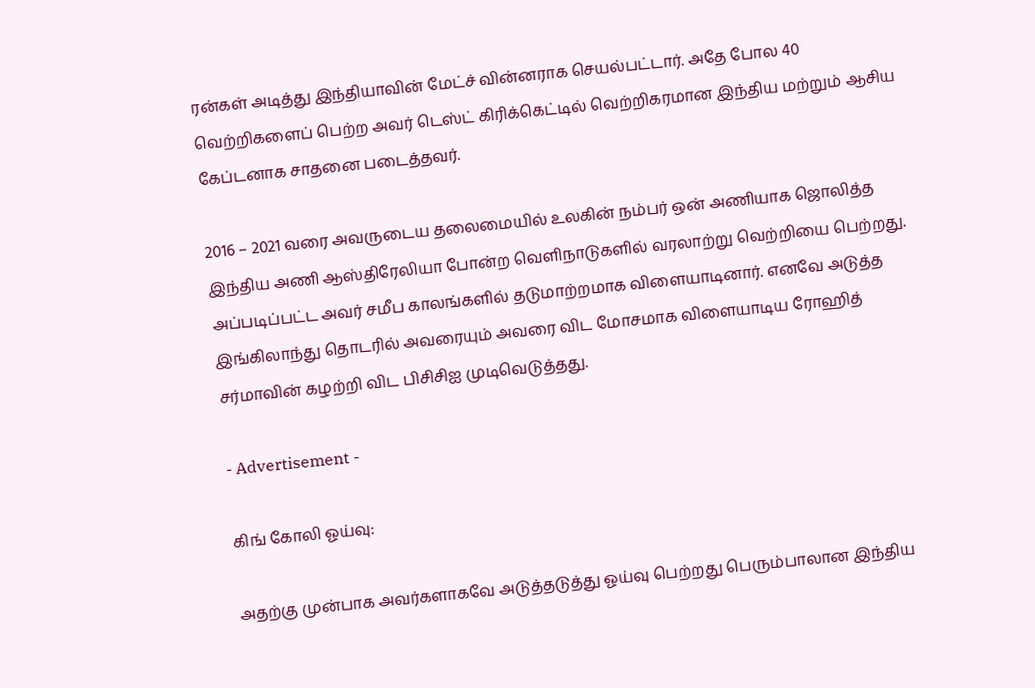ரன்கள் அடித்து இந்தியாவின் மேட்ச் வின்னராக செயல்பட்டார். அதே போல 40 வெற்றிகளைப் பெற்ற அவர் டெஸ்ட் கிரிக்கெட்டில் வெற்றிகரமான இந்திய மற்றும் ஆசிய கேப்டனாக சாதனை படைத்தவர்.

2016 – 2021 வரை அவருடைய தலைமையில் உலகின் நம்பர் ஒன் அணியாக ஜொலித்த இந்திய அணி ஆஸ்திரேலியா போன்ற வெளிநாடுகளில் வரலாற்று வெற்றியை பெற்றது. அப்படிப்பட்ட அவர் சமீப காலங்களில் தடுமாற்றமாக விளையாடினார். எனவே அடுத்த இங்கிலாந்து தொடரில் அவரையும் அவரை விட மோசமாக விளையாடிய ரோஹித் சர்மாவின் கழற்றி விட பிசிசிஐ முடிவெடுத்தது.

- Advertisement -

கிங் கோலி ஓய்வு:

அதற்கு முன்பாக அவர்களாகவே அடுத்தடுத்து ஓய்வு பெற்றது பெரும்பாலான இந்திய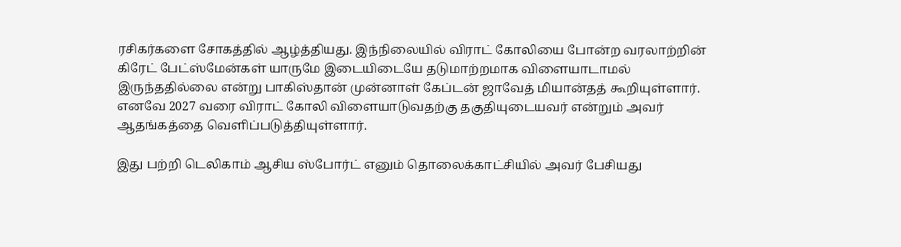ரசிகர்களை சோகத்தில் ஆழ்த்தியது. இந்நிலையில் விராட் கோலியை போன்ற வரலாற்றின் கிரேட் பேட்ஸ்மேன்கள் யாருமே இடையிடையே தடுமாற்றமாக விளையாடாமல் இருந்ததில்லை என்று பாகிஸ்தான் முன்னாள் கேப்டன் ஜாவேத் மியான்தத் கூறியுள்ளார். எனவே 2027 வரை விராட் கோலி விளையாடுவதற்கு தகுதியுடையவர் என்றும் அவர் ஆதங்கத்தை வெளிப்படுத்தியுள்ளார்.

இது பற்றி டெலிகாம் ஆசிய ஸ்போர்ட் எனும் தொலைக்காட்சியில் அவர் பேசியது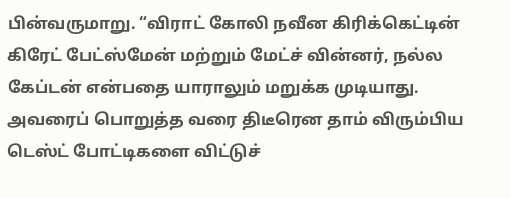பின்வருமாறு. “விராட் கோலி நவீன கிரிக்கெட்டின் கிரேட் பேட்ஸ்மேன் மற்றும் மேட்ச் வின்னர், நல்ல கேப்டன் என்பதை யாராலும் மறுக்க முடியாது. அவரைப் பொறுத்த வரை திடீரென தாம் விரும்பிய டெஸ்ட் போட்டிகளை விட்டுச்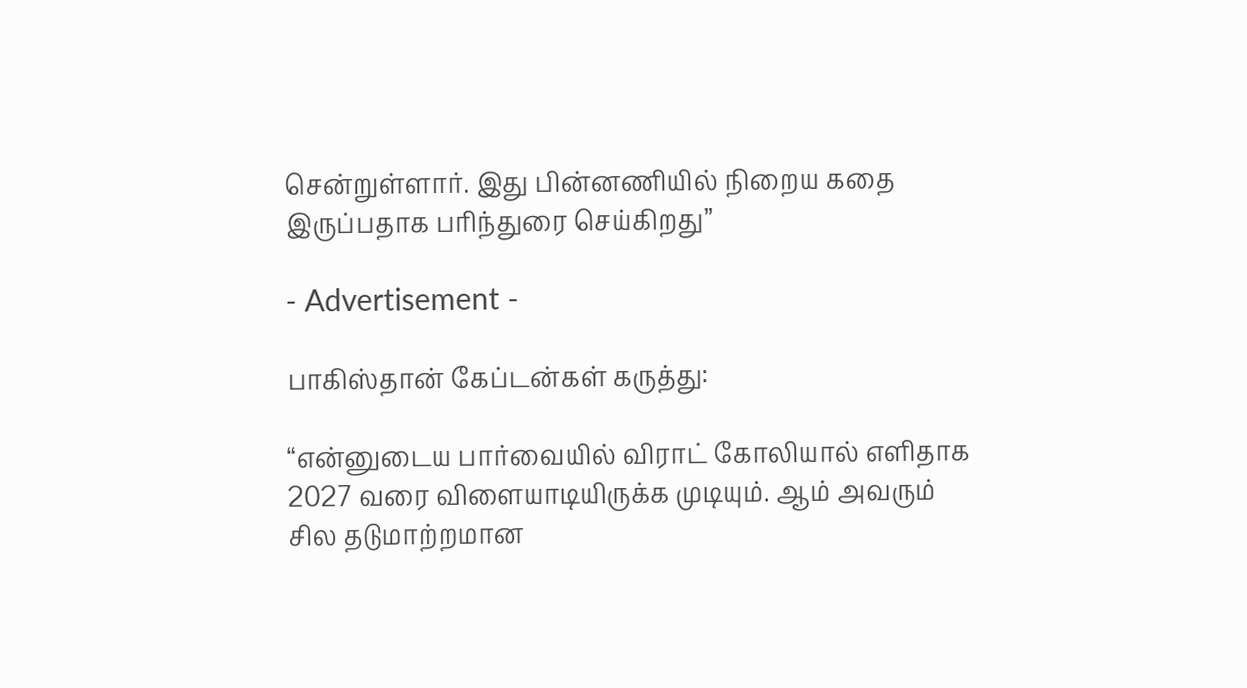சென்றுள்ளார். இது பின்னணியில் நிறைய கதை இருப்பதாக பரிந்துரை செய்கிறது”

- Advertisement -

பாகிஸ்தான் கேப்டன்கள் கருத்து:

“என்னுடைய பார்வையில் விராட் கோலியால் எளிதாக 2027 வரை விளையாடியிருக்க முடியும். ஆம் அவரும் சில தடுமாற்றமான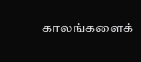காலங்களைக்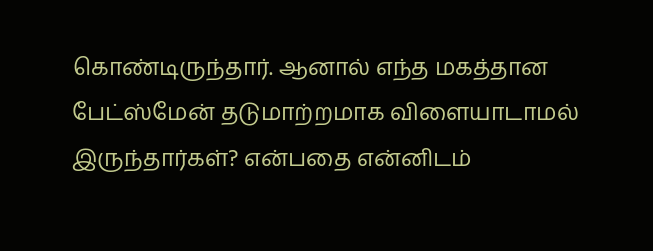கொண்டிருந்தார். ஆனால் எந்த மகத்தான பேட்ஸ்மேன் தடுமாற்றமாக விளையாடாமல் இருந்தார்கள்? என்பதை என்னிடம்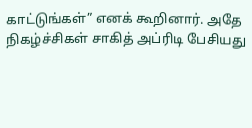காட்டுங்கள்” எனக் கூறினார். அதே நிகழ்ச்சிகள் சாகித் அப்ரிடி பேசியது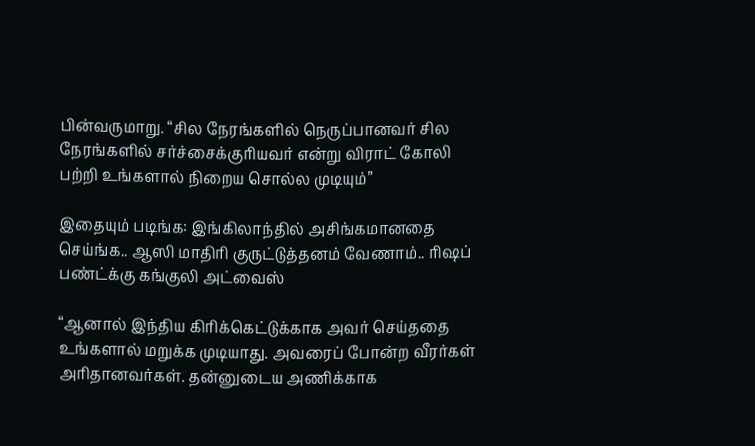பின்வருமாறு. “சில நேரங்களில் நெருப்பானவர் சில நேரங்களில் சர்ச்சைக்குரியவர் என்று விராட் கோலி பற்றி உங்களால் நிறைய சொல்ல முடியும்”

இதையும் படிங்க: இங்கிலாந்தில் அசிங்கமானதை செய்ங்க.. ஆஸி மாதிரி குருட்டுத்தனம் வேணாம்.. ரிஷப் பண்ட்க்கு கங்குலி அட்வைஸ்

“ஆனால் இந்திய கிரிக்கெட்டுக்காக அவர் செய்ததை உங்களால் மறுக்க முடியாது. அவரைப் போன்ற வீரர்கள் அரிதானவர்கள். தன்னுடைய அணிக்காக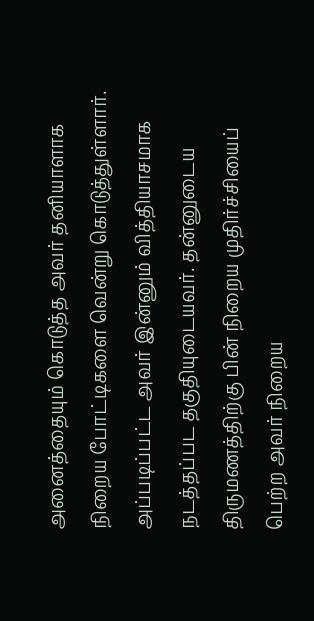அனைத்தையும் கொடுத்த அவர் தனியாளாக நிறைய போட்டிகளை வென்று கொடுத்துள்ளார். அப்படிப்பட்ட அவர் இன்னும் வித்தியாசமாக நடத்தப்பட தகுதியுடையவர். தன்னுடைய திருமணத்திற்கு பின் நிறைய முதிர்ச்சியைப் பெற்ற அவர் நிறைய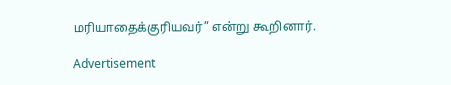மரியாதைக்குரியவர்” என்று கூறினார்.

Advertisement